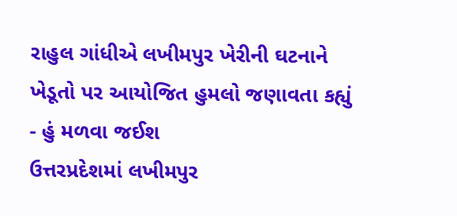રાહુલ ગાંધીએ લખીમપુર ખેરીની ઘટનાને ખેડૂતો પર આયોજિત હુમલો જણાવતા કહ્યું - હું મળવા જઈશ
ઉત્તરપ્રદેશમાં લખીમપુર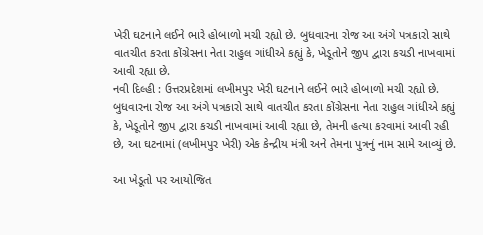ખેરી ઘટનાને લઈને ભારે હોબાળો મચી રહ્યો છે. બુધવારના રોજ આ અંગે પત્રકારો સાથે વાતચીત કરતા કોંગ્રેસના નેતા રાહુલ ગાંધીએ કહ્યું કે, ખેડૂતોને જીપ દ્વારા કચડી નાખવામાં આવી રહ્યા છે.
નવી દિલ્હી : ઉત્તરપ્રદેશમાં લખીમપુર ખેરી ઘટનાને લઈને ભારે હોબાળો મચી રહ્યો છે. બુધવારના રોજ આ અંગે પત્રકારો સાથે વાતચીત કરતા કોંગ્રેસના નેતા રાહુલ ગાંધીએ કહ્યું કે, ખેડૂતોને જીપ દ્વારા કચડી નાખવામાં આવી રહ્યા છે, તેમની હત્યા કરવામાં આવી રહી છે, આ ઘટનામાં (લખીમપુર ખેરી) એક કેન્દ્રીય મંત્રી અને તેમના પુત્રનું નામ સામે આવ્યું છે.

આ ખેડૂતો પર આયોજિત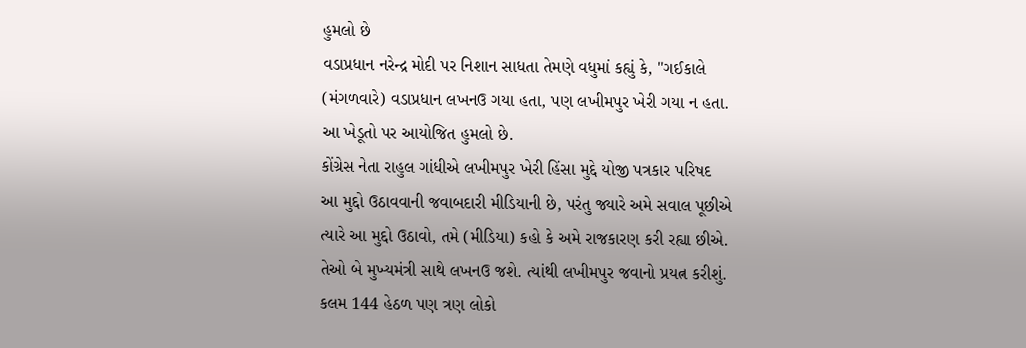હુમલો છે
વડાપ્રધાન નરેન્દ્ર મોદી પર નિશાન સાધતા તેમણે વધુમાં કહ્યું કે, "ગઈકાલે (મંગળવારે) વડાપ્રધાન લખનઉ ગયા હતા, પણ લખીમપુર ખેરી ગયા ન હતા. આ ખેડૂતો પર આયોજિત હુમલો છે.
કોંગ્રેસ નેતા રાહુલ ગાંધીએ લખીમપુર ખેરી હિંસા મુદ્દે યોજી પત્રકાર પરિષદ
આ મુદ્દો ઉઠાવવાની જવાબદારી મીડિયાની છે, પરંતુ જ્યારે અમે સવાલ પૂછીએ ત્યારે આ મુદ્દો ઉઠાવો, તમે (મીડિયા) કહો કે અમે રાજકારણ કરી રહ્યા છીએ. તેઓ બે મુખ્યમંત્રી સાથે લખનઉ જશે. ત્યાંથી લખીમપુર જવાનો પ્રયત્ન કરીશું. કલમ 144 હેઠળ પણ ત્રણ લોકો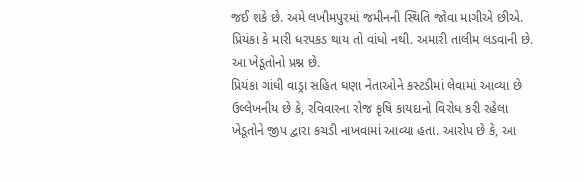જઈ શકે છે. અમે લખીમપુરમાં જમીનની સ્થિતિ જોવા માગીએ છીએ. પ્રિયંકા કે મારી ધરપકડ થાય તો વાંધો નથી. અમારી તાલીમ લડવાની છે. આ ખેડૂતોનો પ્રશ્ન છે.
પ્રિયંકા ગાંધી વાડ્રા સહિત ઘણા નેતાઓને કસ્ટડીમાં લેવામાં આવ્યા છે
ઉલ્લેખનીય છે કે, રવિવારના રોજ કૃષિ કાયદાનો વિરોધ કરી રહેલા ખેડૂતોને જીપ દ્વારા કચડી નાખવામાં આવ્યા હતા. આરોપ છે કે, આ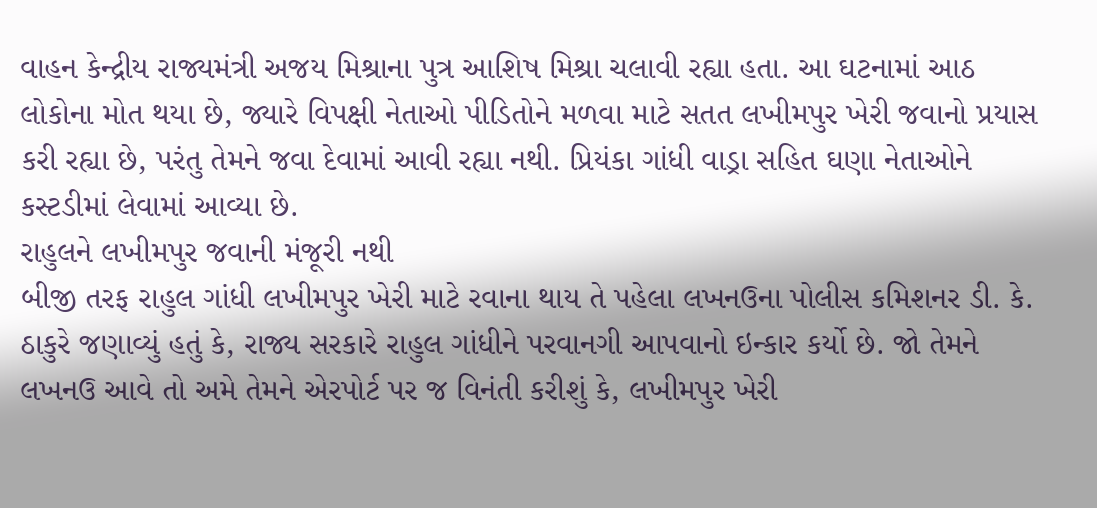વાહન કેન્દ્રીય રાજ્યમંત્રી અજય મિશ્રાના પુત્ર આશિષ મિશ્રા ચલાવી રહ્યા હતા. આ ઘટનામાં આઠ લોકોના મોત થયા છે, જ્યારે વિપક્ષી નેતાઓ પીડિતોને મળવા માટે સતત લખીમપુર ખેરી જવાનો પ્રયાસ કરી રહ્યા છે, પરંતુ તેમને જવા દેવામાં આવી રહ્યા નથી. પ્રિયંકા ગાંધી વાડ્રા સહિત ઘણા નેતાઓને કસ્ટડીમાં લેવામાં આવ્યા છે.
રાહુલને લખીમપુર જવાની મંજૂરી નથી
બીજી તરફ રાહુલ ગાંધી લખીમપુર ખેરી માટે રવાના થાય તે પહેલા લખનઉના પોલીસ કમિશનર ડી. કે. ઠાકુરે જણાવ્યું હતું કે, રાજ્ય સરકારે રાહુલ ગાંધીને પરવાનગી આપવાનો ઇન્કાર કર્યો છે. જો તેમને લખનઉ આવે તો અમે તેમને એરપોર્ટ પર જ વિનંતી કરીશું કે, લખીમપુર ખેરી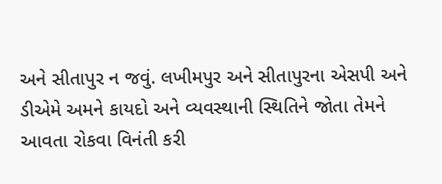અને સીતાપુર ન જવું. લખીમપુર અને સીતાપુરના એસપી અને ડીએમે અમને કાયદો અને વ્યવસ્થાની સ્થિતિને જોતા તેમને આવતા રોકવા વિનંતી કરી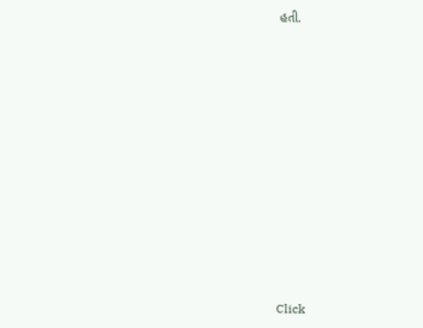હતી.












Click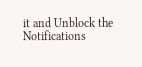it and Unblock the Notifications